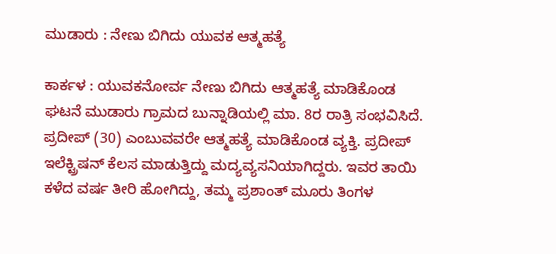ಮುಡಾರು : ನೇಣು ಬಿಗಿದು ಯುವಕ ಆತ್ಮಹತ್ಯೆ

ಕಾರ್ಕಳ : ಯುವಕನೋರ್ವ ನೇಣು ಬಿಗಿದು ಆತ್ಮಹತ್ಯೆ ಮಾಡಿಕೊಂಡ ಘಟನೆ ಮುಡಾರು ಗ್ರಾಮದ ಬುನ್ನಾಡಿಯಲ್ಲಿ ಮಾ. 8ರ ರಾತ್ರಿ ಸಂಭವಿಸಿದೆ. ಪ್ರದೀಪ್‌ (30) ಎಂಬುವವರೇ ಆತ್ಮಹತ್ಯೆ ಮಾಡಿಕೊಂಡ ವ್ಯಕ್ತಿ. ಪ್ರದೀಪ್ ಇಲೆಕ್ಟ್ರಿಷನ್‌ ಕೆಲಸ ಮಾಡುತ್ತಿದ್ದು ಮದ್ಯವ್ಯಸನಿಯಾಗಿದ್ದರು. ಇವರ ತಾಯಿ ಕಳೆದ ವರ್ಷ ತೀರಿ ಹೋಗಿದ್ದು, ತಮ್ಮ ಪ್ರಶಾಂತ್ ಮೂರು ತಿಂಗಳ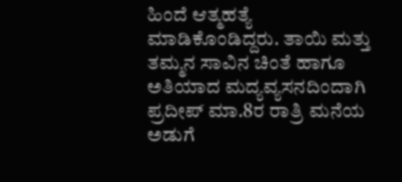ಹಿಂದೆ ಆತ್ಮಹತ್ಯೆ ಮಾಡಿಕೊಂಡಿದ್ದರು. ತಾಯಿ ಮತ್ತು ತಮ್ಮನ ಸಾವಿನ ಚಿಂತೆ ಹಾಗೂ ಅತಿಯಾದ ಮದ್ಯವ್ಯಸನದಿಂದಾಗಿ ಪ್ರದೀಪ್ ಮಾ.8ರ ರಾತ್ರಿ ಮನೆಯ ಅಡುಗೆ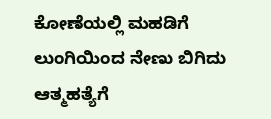ಕೋಣೆಯಲ್ಲಿ ಮಹಡಿಗೆ ಲುಂಗಿಯಿಂದ ನೇಣು ಬಿಗಿದು ಆತ್ಮಹತ್ಯೆಗೆ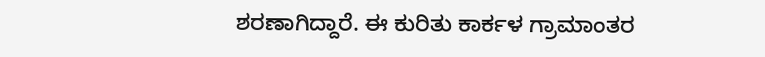ಶರಣಾಗಿದ್ದಾರೆ. ಈ ಕುರಿತು ಕಾರ್ಕಳ ಗ್ರಾಮಾಂತರ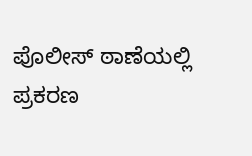ಪೊಲೀಸ್‌ ಠಾಣೆಯಲ್ಲಿ ಪ್ರಕರಣ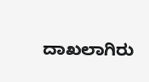ದಾಖಲಾಗಿರು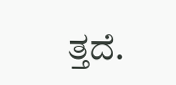ತ್ತದೆ.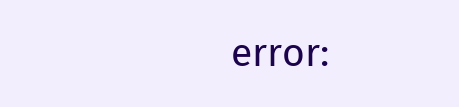error: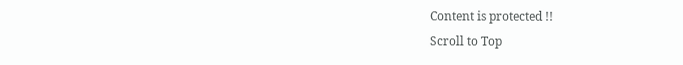Content is protected !!
Scroll to Top